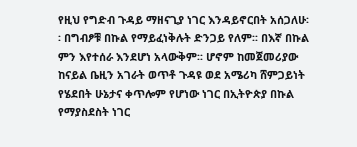የዚህ የግድብ ጉዳይ ማዘናጊያ ነገር እንዳይኖርበት አሰጋለሁ፡፡ በግብፆቹ በኩል የማይፈነቅሉት ድንጋይ የለም፡፡ በእኛ በኩል ምን እየተሰራ እንደሆነ አላውቅም፡፡ ሆኖም ከመጀመሪያው ከናይል ቤዚን አገራት ወጥቶ ጉዳዩ ወደ አሜሪካ ሸምጋይነት የሄደበት ሁኔታና ቀጥሎም የሆነው ነገር በኢትዮጵያ በኩል የማያስደስት ነገር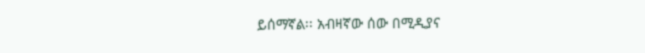ይሰማኛል፡፡ አብዛኛው ሰው በሚዲያና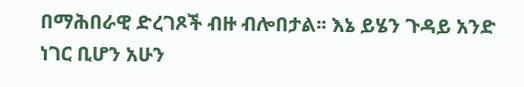በማሕበራዊ ድረገጾች ብዙ ብሎበታል፡፡ እኔ ይሄን ጉዳይ አንድ ነገር ቢሆን አሁን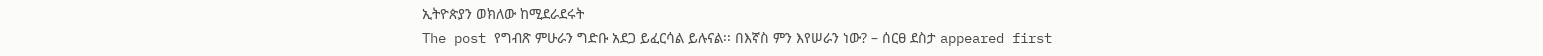ኢትዮጵያን ወክለው ከሚደራደሩት
The post የግብጽ ምሁራን ግድቡ አደጋ ይፈርሳል ይሉናል፡፡ በእኛስ ምን እየሠራን ነው? – ሰርፀ ደስታ appeared first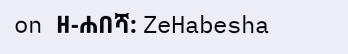on ዘ-ሐበሻ: ZeHabesha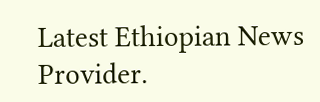Latest Ethiopian News Provider.